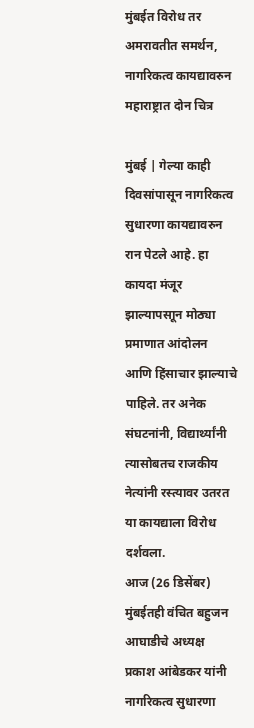मुंबईत विरोध तर अमरावतीत समर्थन, नागरिकत्व कायद्यावरुन महाराष्ट्रात दोन चित्र

मुंबई | गेल्या काही दिवसांपासून नागरिकत्व सुधारणा कायद्यावरुन रान पेटले आहे. हा कायदा मंजूर झाल्यापसाून मोठ्या प्रमाणात आंदोलन आणि हिंसाचार झाल्याचे पाहिले. तर अनेक संघटनांनी, विद्यार्थ्यांनी त्यासोबतच राजकीय नेत्यांनी रस्त्यावर उतरत या कायद्याला विरोध दर्शवला.
आज (26 डिसेंबर) मुंबईतही वंचित बहुजन आघाडीचे अध्यक्ष प्रकाश आंबेडकर यांनी नागरिकत्व सुधारणा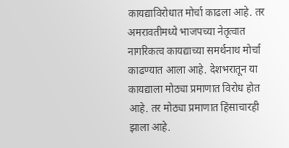कायद्याविरोधात मोर्चा काढला आहे. तर अमरावतीमध्ये भाजपच्या नेतृत्वात नागरिकत्व कायद्याच्या समर्थनाथ मोर्चा काढण्यात आला आहे. देशभरातून या कायद्याला मोठ्या प्रमाणात विरोध होत आहे. तर मोठ्या प्रमाणात हिंसाचारही झाला आहे.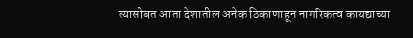त्यासोबत आता देशातील अनेक ठिकाणाहून नागरिकत्व कायद्याच्या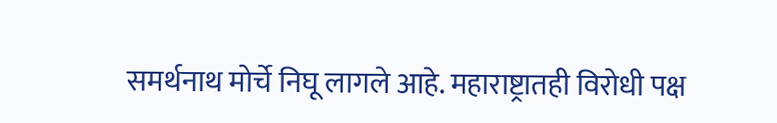समर्थनाथ मोर्चे निघू लागले आहे. महाराष्ट्रातही विरोधी पक्ष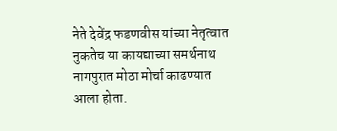नेते देवेंद्र फडणवीस यांच्या नेतृत्वात नुकतेच या कायद्याच्या समर्थनाथ नागपुरात मोठा मोर्चा काढण्यात आला होता.